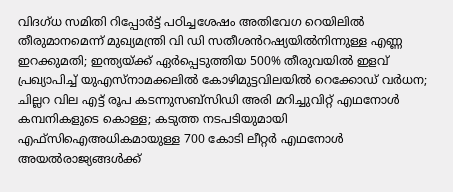വിദഗ്ധ സമിതി റിപ്പോർട്ട് പഠിച്ചശേഷം അതിവേഗ റെയിലിൽ തീരുമാനമെന്ന് മുഖ്യമന്ത്രി വി ഡി സതീശൻറഷ്യയിൽനിന്നുള്ള എണ്ണ ഇറക്കുമതി; ഇന്ത്യയ്ക്ക് ഏ‍ർപ്പെടുത്തിയ 500% തീരുവയിൽ ഇളവ് പ്രഖ്യാപിച്ച് യുഎസ്നാമക്കലിൽ കോഴിമുട്ടവിലയിൽ റെക്കോഡ് വർധന; ചില്ലറ വില എട്ട് രൂപ കടന്നുസബ്സിഡി അരി മറിച്ചുവിറ്റ് എഥനോൾ കമ്പനികളുടെ കൊള്ള; കടുത്ത നടപടിയുമായി എഫ്സിഐഅധികമായുള്ള 700 കോടി ലീറ്റർ എഥനോൾ അയൽരാജ്യങ്ങൾക്ക്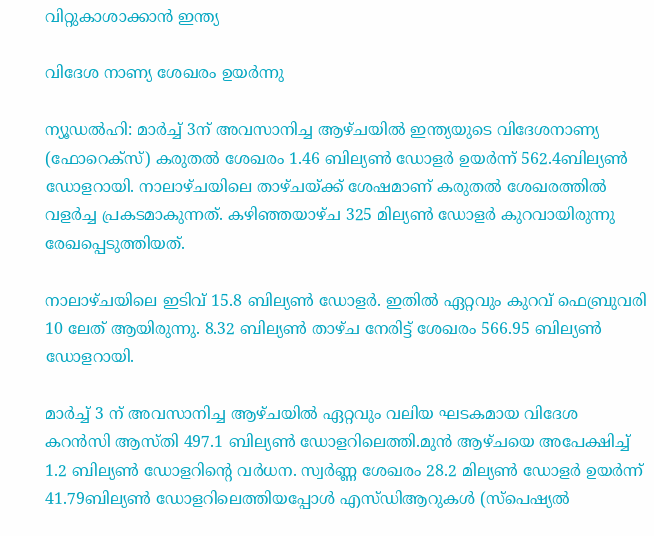വിറ്റുകാശാക്കാൻ ഇന്ത്യ

വിദേശ നാണ്യ ശേഖരം ഉയര്‍ന്നു

ന്യൂഡല്‍ഹി: മാര്‍ച്ച് 3ന് അവസാനിച്ച ആഴ്ചയില്‍ ഇന്ത്യയുടെ വിദേശനാണ്യ (ഫോറെക്‌സ്) കരുതല്‍ ശേഖരം 1.46 ബില്യണ്‍ ഡോളര്‍ ഉയര്‍ന്ന് 562.4ബില്യണ്‍ ഡോളറായി. നാലാഴ്ചയിലെ താഴ്ചയ്ക്ക് ശേഷമാണ് കരുതല്‍ ശേഖരത്തില്‍ വളര്‍ച്ച പ്രകടമാകുന്നത്. കഴിഞ്ഞയാഴ്ച 325 മില്യണ്‍ ഡോളര്‍ കുറവായിരുന്നു രേഖപ്പെടുത്തിയത്.

നാലാഴ്ചയിലെ ഇടിവ് 15.8 ബില്യണ്‍ ഡോളര്‍. ഇതില്‍ ഏറ്റവും കുറവ് ഫെബ്രുവരി 10 ലേത് ആയിരുന്നു. 8.32 ബില്യണ്‍ താഴ്ച നേരിട്ട് ശേഖരം 566.95 ബില്യണ്‍ ഡോളറായി.

മാര്‍ച്ച് 3 ന് അവസാനിച്ച ആഴ്ചയില്‍ ഏറ്റവും വലിയ ഘടകമായ വിദേശ കറന്‍സി ആസ്തി 497.1 ബില്യണ്‍ ഡോളറിലെത്തി.മുന്‍ ആഴ്ചയെ അപേക്ഷിച്ച് 1.2 ബില്യണ്‍ ഡോളറിന്റെ വര്‍ധന. സ്വര്‍ണ്ണ ശേഖരം 28.2 മില്യണ്‍ ഡോളര്‍ ഉയര്‍ന്ന് 41.79ബില്യണ്‍ ഡോളറിലെത്തിയപ്പോള്‍ എസ്ഡിആറുകള്‍ (സ്പെഷ്യല്‍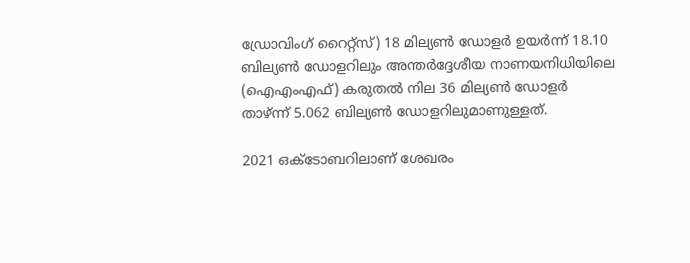ഡ്രോവിംഗ് റൈറ്റ്സ്) 18 മില്യണ്‍ ഡോളര്‍ ഉയര്‍ന്ന് 18.10 ബില്യണ്‍ ഡോളറിലും അന്തര്‍ദ്ദേശീയ നാണയനിധിയിലെ (ഐഎംഎഫ്) കരുതല്‍ നില 36 മില്യണ്‍ ഡോളര്‍ താഴ്ന്ന് 5.062 ബില്യണ്‍ ഡോളറിലുമാണുള്ളത്.

2021 ഒക്ടോബറിലാണ് ശേഖരം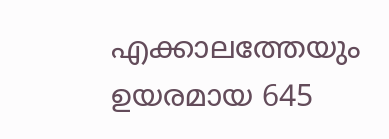എക്കാലത്തേയും ഉയരമായ 645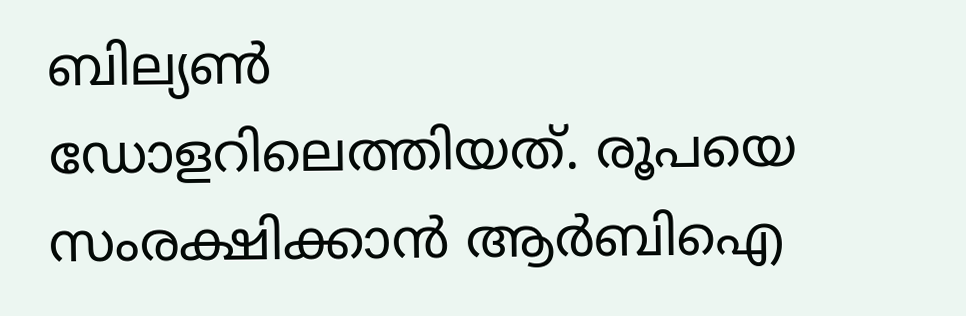ബില്യണ്‍ ഡോളറിലെത്തിയത്. രൂപയെ സംരക്ഷിക്കാന്‍ ആര്‍ബിഐ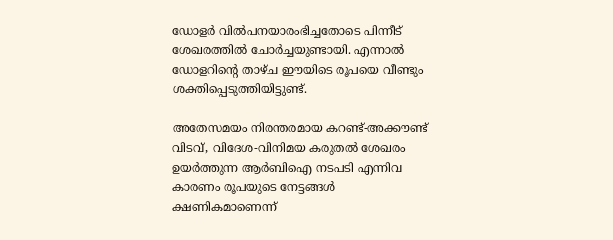ഡോളര്‍ വില്‍പനയാരംഭിച്ചതോടെ പിന്നീട് ശേഖരത്തില്‍ ചോര്‍ച്ചയുണ്ടായി. എന്നാല്‍ ഡോളറിന്റെ താഴ്ച ഈയിടെ രൂപയെ വീണ്ടും ശക്തിപ്പെടുത്തിയിട്ടുണ്ട്.

അതേസമയം നിരന്തരമായ കറണ്ട്-അക്കൗണ്ട് വിടവ്, വിദേശ-വിനിമയ കരുതല്‍ ശേഖരം ഉയര്‍ത്തുന്ന ആര്‍ബിഐ നടപടി എന്നിവ കാരണം രൂപയുടെ നേട്ടങ്ങള്‍ ക്ഷണികമാണെന്ന്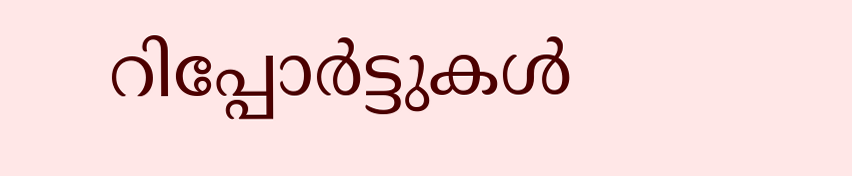റിപ്പോര്‍ട്ടുകള്‍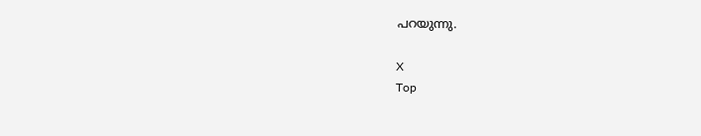പറയുന്നു.

X
Top